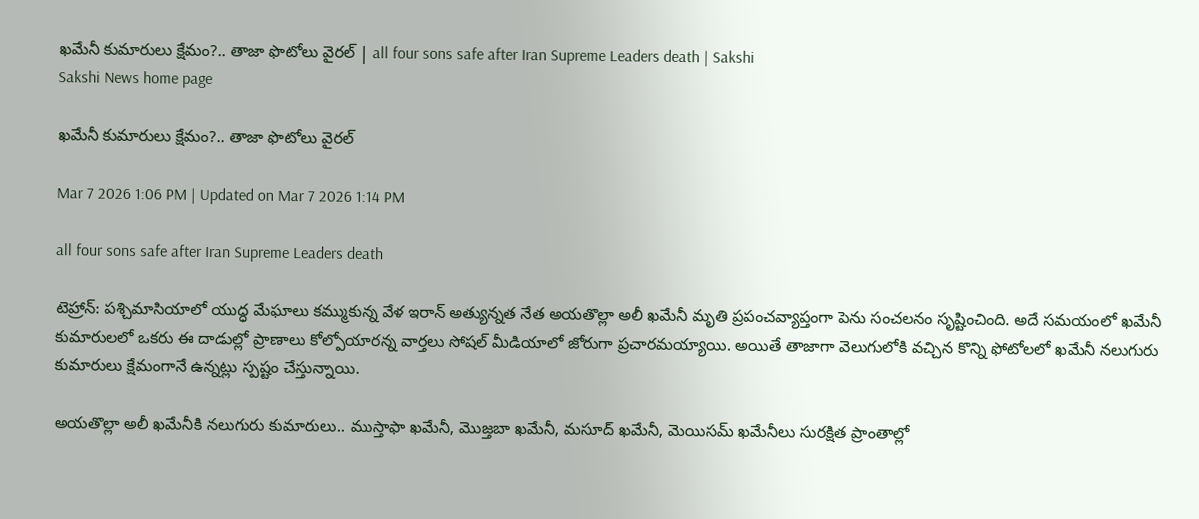ఖమేనీ కుమారులు క్షేమం?.. తాజా ఫొటోలు వైరల్‌ | all four sons safe after Iran Supreme Leaders death | Sakshi
Sakshi News home page

ఖమేనీ కుమారులు క్షేమం?.. తాజా ఫొటోలు వైరల్‌

Mar 7 2026 1:06 PM | Updated on Mar 7 2026 1:14 PM

all four sons safe after Iran Supreme Leaders death

టెహ్రాన్: పశ్చిమాసియాలో యుద్ధ మేఘాలు కమ్ముకున్న వేళ ఇరాన్ అత్యున్నత నేత అయతొల్లా అలీ ఖమేనీ మృతి ప్రపంచవ్యాప్తంగా పెను సంచలనం సృష్టించింది. అదే సమయంలో ఖమేనీ కుమారులలో ఒకరు ఈ దాడుల్లో ప్రాణాలు కోల్పోయారన్న వార్తలు సోషల్ మీడియాలో జోరుగా ప్రచారమయ్యాయి. అయితే తాజాగా వెలుగులోకి వచ్చిన కొన్ని ఫోటోలలో ఖమేనీ నలుగురు కుమారులు క్షేమంగానే ఉన్నట్లు స్పష్టం చేస్తున్నాయి.

అయతొల్లా అలీ ఖమేనీకి నలుగురు కుమారులు.. ముస్తాఫా ఖమేనీ, మొజ్తబా ఖమేనీ, మసూద్ ఖమేనీ, మెయిసమ్ ఖమేనీలు సురక్షిత ప్రాంతాల్లో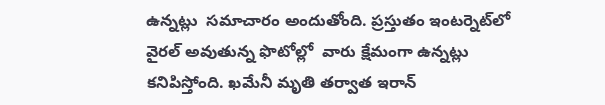ఉన్నట్లు  సమాచారం అందుతోంది. ప్రస్తుతం ఇంటర్నెట్‌లో వైరల్ అవుతున్న ఫొటోల్లో  వారు క్షేమంగా ఉన్నట్లు కనిపిస్తోంది. ఖమేనీ మృతి తర్వాత ఇరాన్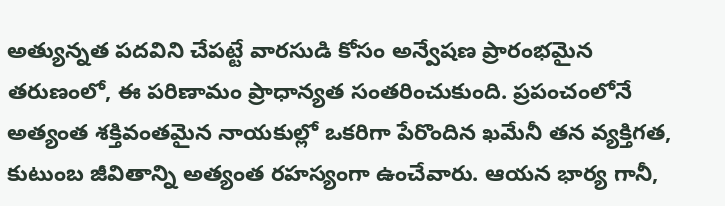అత్యున్నత పదవిని చేపట్టే వారసుడి కోసం అన్వేషణ ప్రారంభమైన తరుణంలో, ఈ పరిణామం ప్రాధాన్యత సంతరించుకుంది. ప్రపంచంలోనే అత్యంత శక్తివంతమైన నాయకుల్లో ఒకరిగా పేరొందిన ఖమేనీ తన వ్యక్తిగత, కుటుంబ జీవితాన్ని అత్యంత రహస్యంగా ఉంచేవారు. ఆయన భార్య గానీ,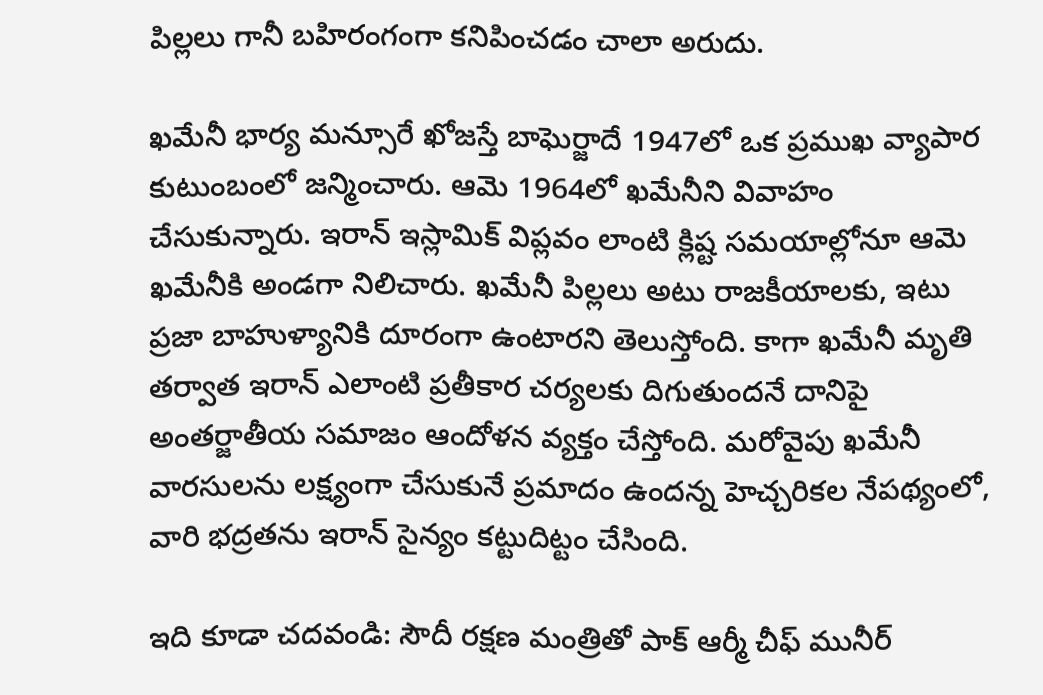పిల్లలు గానీ బహిరంగంగా కనిపించడం చాలా అరుదు.

ఖమేనీ భార్య మన్సూరే ఖోజస్తే బాఘెర్జాదే 1947లో ఒక ప్రముఖ వ్యాపార కుటుంబంలో జన్మించారు. ఆమె 1964లో ఖమేనీని వివాహం చేసుకున్నారు. ఇరాన్ ఇస్లామిక్ విప్లవం లాంటి క్లిష్ట సమయాల్లోనూ ఆమె ఖమేనీకి అండగా నిలిచారు. ఖమేనీ పిల్లలు అటు రాజకీయాలకు, ఇటు ప్రజా బాహుళ్యానికి దూరంగా ఉంటారని తెలుస్తోంది. కాగా ఖమేనీ మృతి తర్వాత ఇరాన్ ఎలాంటి ప్రతీకార చర్యలకు దిగుతుందనే దానిపై అంతర్జాతీయ సమాజం ఆందోళన వ్యక్తం చేస్తోంది. మరోవైపు ఖమేనీ వారసులను లక్ష్యంగా చేసుకునే ప్రమాదం ఉందన్న హెచ్చరికల నేపథ్యంలో, వారి భద్రతను ఇరాన్ సైన్యం కట్టుదిట్టం చేసింది.

ఇది కూడా చదవండి: సౌదీ రక్షణ మంత్రితో పాక్‌ ఆర్మీ చీఫ్ మునీర్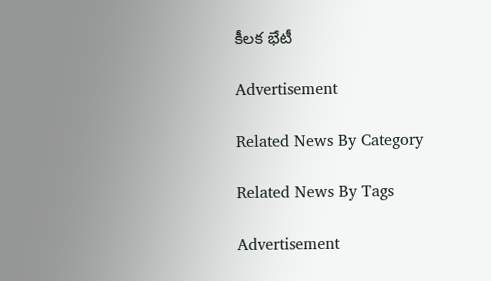కీలక భేటీ

Advertisement

Related News By Category

Related News By Tags

Advertisement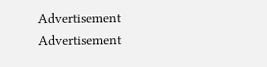Advertisement
Advertisement